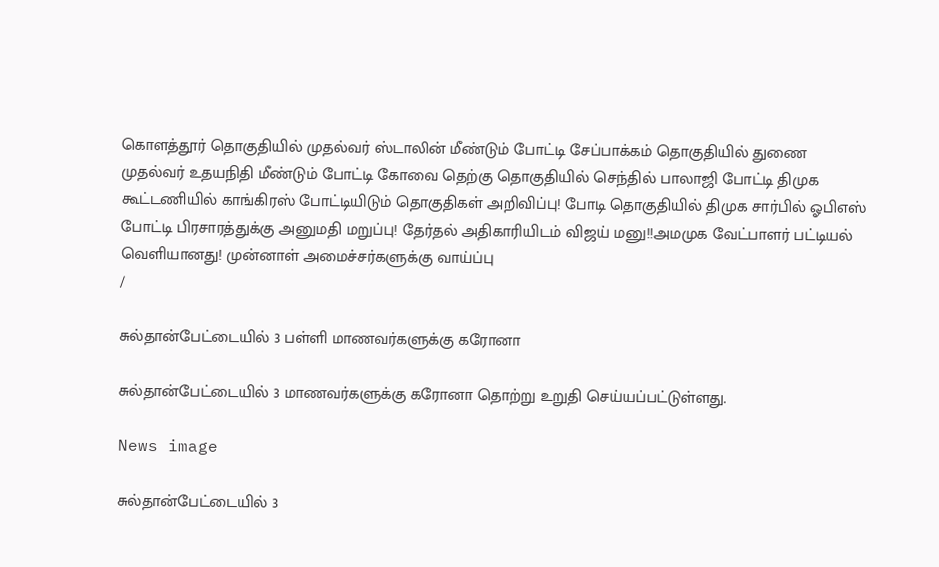கொளத்தூர் தொகுதியில் முதல்வர் ஸ்டாலின் மீண்டும் போட்டி சேப்பாக்கம் தொகுதியில் துணை முதல்வர் உதயநிதி மீண்டும் போட்டி கோவை தெற்கு தொகுதியில் செந்தில் பாலாஜி போட்டி திமுக கூட்டணியில் காங்கிரஸ் போட்டியிடும் தொகுதிகள் அறிவிப்பு! போடி தொகுதியில் திமுக சார்பில் ஓபிஎஸ் போட்டி பிரசாரத்துக்கு அனுமதி மறுப்பு! தேர்தல் அதிகாரியிடம் விஜய் மனு!!அமமுக வேட்பாளர் பட்டியல் வெளியானது! முன்னாள் அமைச்சர்களுக்கு வாய்ப்பு
/

சுல்தான்பேட்டையில் 3 பள்ளி மாணவர்களுக்கு கரோனா

சுல்தான்பேட்டையில் 3 மாணவர்களுக்கு கரோனா தொற்று உறுதி செய்யப்பட்டுள்ளது.

News image

சுல்தான்பேட்டையில் 3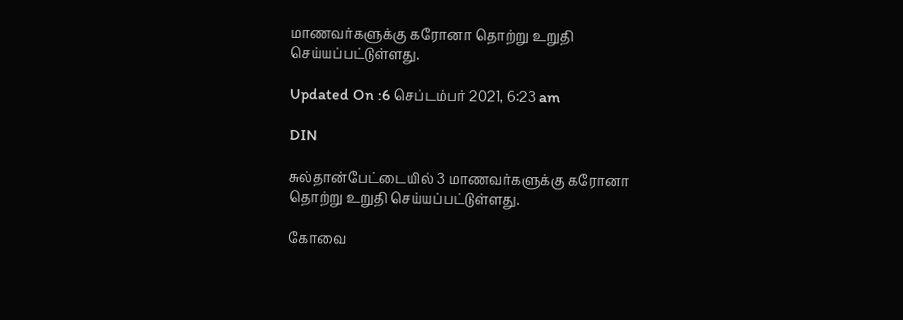மாணவர்களுக்கு கரோனா தொற்று உறுதி செய்யப்பட்டுள்ளது.

Updated On :6 செப்டம்பர் 2021, 6:23 am

DIN

சுல்தான்பேட்டையில் 3 மாணவர்களுக்கு கரோனா தொற்று உறுதி செய்யப்பட்டுள்ளது.

கோவை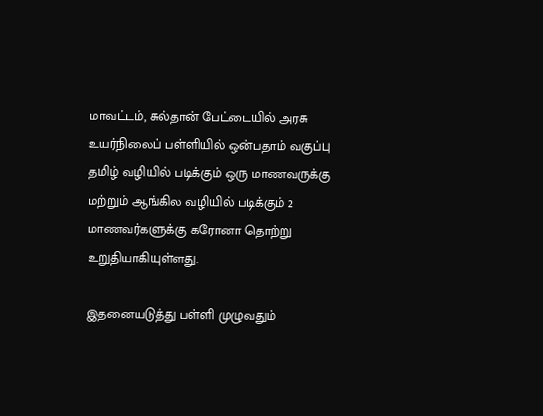மாவட்டம், சுல்தான் பேட்டையில் அரசு உயர்நிலைப் பள்ளியில் ஒன்பதாம் வகுப்பு தமிழ் வழியில் படிக்கும் ஒரு மாணவருக்கு மற்றும் ஆங்கில வழியில் படிக்கும் 2 மாணவர்களுக்கு கரோனா தொற்று உறுதியாகியுள்ளது.

இதனையடுத்து பள்ளி முழுவதும்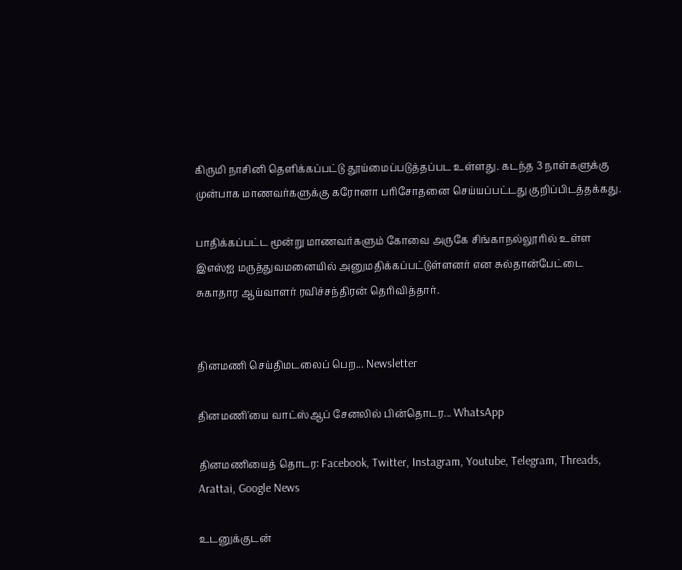கிருமி நாசினி தெளிக்கப்பட்டு தூய்மைப்படுத்தப்பட உள்ளது. கடந்த 3 நாள்களுக்கு முன்பாக மாணவர்களுக்கு கரோனா பரிசோதனை செய்யப்பட்டது குறிப்பிடத்தக்கது.

பாதிக்கப்பட்ட மூன்று மாணவர்களும் கோவை அருகே சிங்காநல்லூரில் உள்ள இஎஸ்ஐ மருத்துவமனையில் அனுமதிக்கப்பட்டுள்ளனர் என சுல்தான்பேட்டை சுகாதார ஆய்வாளர் ரவிச்சந்திரன் தெரிவித்தார்.


தினமணி செய்திமடலைப் பெற... Newsletter

தினமணி'யை வாட்ஸ்ஆப் சேனலில் பின்தொடர... WhatsApp

தினமணியைத் தொடர: Facebook, Twitter, Instagram, Youtube, Telegram, Threads, Arattai, Google News

உடனுக்குடன்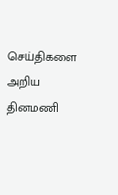செய்திகளை அறிய தினமணி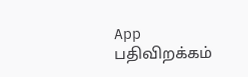App பதிவிறக்கம்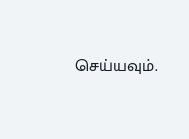செய்யவும்.